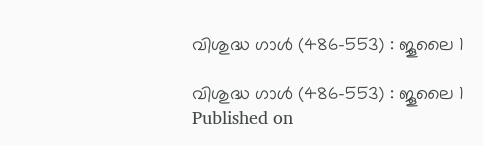വിശുദ്ധ ഗാള്‍ (486-553) : ജൂലൈ 1

വിശുദ്ധ ഗാള്‍ (486-553) : ജൂലൈ 1
Published on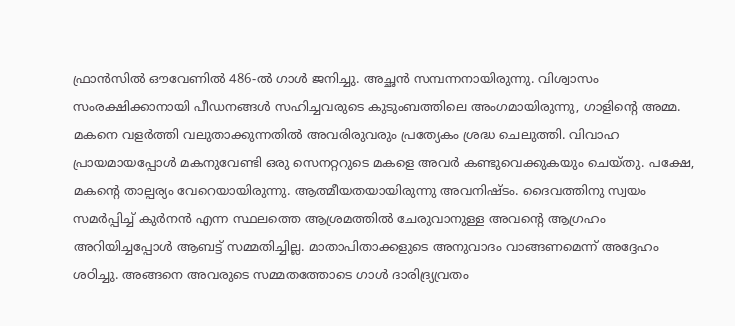ഫ്രാന്‍സില്‍ ഔവേണില്‍ 486-ല്‍ ഗാള്‍ ജനിച്ചു. അച്ഛന്‍ സമ്പന്നനായിരുന്നു. വിശ്വാസം സംരക്ഷിക്കാനായി പീഡനങ്ങള്‍ സഹിച്ചവരുടെ കുടുംബത്തിലെ അംഗമായിരുന്നു, ഗാളിന്റെ അമ്മ. മകനെ വളര്‍ത്തി വലുതാക്കുന്നതില്‍ അവരിരുവരും പ്രത്യേകം ശ്രദ്ധ ചെലുത്തി. വിവാഹ പ്രായമായപ്പോള്‍ മകനുവേണ്ടി ഒരു സെനറ്ററുടെ മകളെ അവര്‍ കണ്ടുവെക്കുകയും ചെയ്തു. പക്ഷേ, മകന്റെ താല്പര്യം വേറെയായിരുന്നു. ആത്മീയതയായിരുന്നു അവനിഷ്ടം. ദൈവത്തിനു സ്വയം സമര്‍പ്പിച്ച് കുര്‍നന്‍ എന്ന സ്ഥലത്തെ ആശ്രമത്തില്‍ ചേരുവാനുള്ള അവന്റെ ആഗ്രഹം അറിയിച്ചപ്പോള്‍ ആബട്ട് സമ്മതിച്ചില്ല. മാതാപിതാക്കളുടെ അനുവാദം വാങ്ങണമെന്ന് അദ്ദേഹം ശഠിച്ചു. അങ്ങനെ അവരുടെ സമ്മതത്തോടെ ഗാള്‍ ദാരിദ്ര്യവ്രതം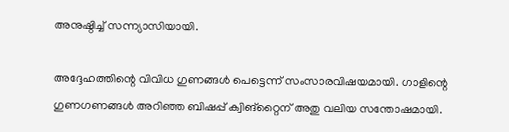അനുഷ്ഠിച്ച് സന്ന്യാസിയായി.

അദ്ദേഹത്തിന്റെ വിവിധ ഗുണങ്ങള്‍ പെട്ടെന്ന് സംസാരവിഷയമായി. ഗാളിന്റെ ഗുണഗണങ്ങള്‍ അറിഞ്ഞ ബിഷപ്പ് ക്വിങ്‌റ്റൈന് അതു വലിയ സന്തോഷമായി.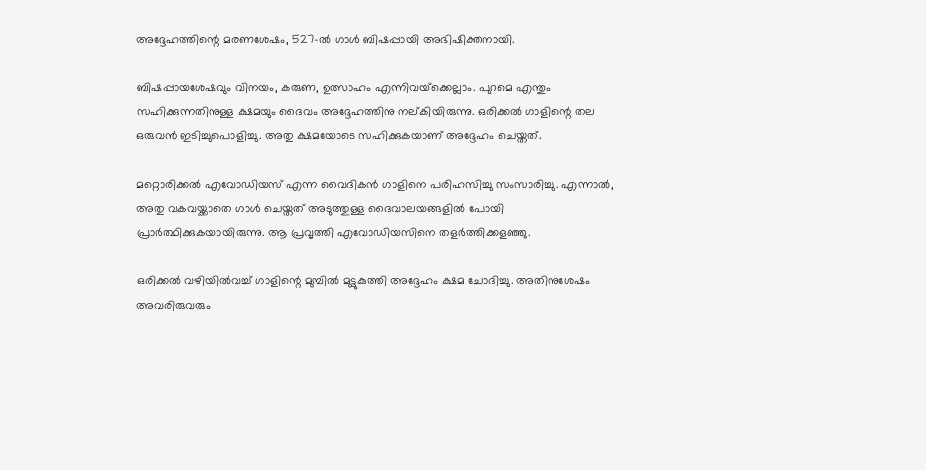അദ്ദേഹത്തിന്റെ മരണശേഷം, 527-ല്‍ ഗാള്‍ ബിഷപ്പായി അഭിഷിക്തനായി.

ബിഷപ്പായശേഷവും വിനയം, കരുണ, ഉത്സാഹം എന്നിവയ്‌ക്കെല്ലാം. പുറമെ എന്തും സഹിക്കുന്നതിനുള്ള ക്ഷമയും ദൈവം അദ്ദേഹത്തിനു നല്കിയിരുന്നു. ഒരിക്കല്‍ ഗാളിന്റെ തല ഒരുവന്‍ ഇടിച്ചുപൊളിച്ചു. അതു ക്ഷമയോടെ സഹിക്കുകയാണ് അദ്ദേഹം ചെയ്തത്.

മറ്റൊരിക്കല്‍ എവോഡിയസ് എന്ന വൈദികന്‍ ഗാളിനെ പരിഹസിച്ചു സംസാരിച്ചു. എന്നാല്‍, അതു വകവയ്ക്കാതെ ഗാള്‍ ചെയ്തത് അടുത്തുള്ള ദൈവാലയങ്ങളില്‍ പോയി പ്രാര്‍ത്ഥിക്കുകയായിരുന്നു. ആ പ്രവൃത്തി എവോഡിയസിനെ തളര്‍ത്തിക്കളഞ്ഞു.

ഒരിക്കല്‍ വഴിയില്‍വച്ച് ഗാളിന്റെ മുമ്പില്‍ മുട്ടുകുത്തി അദ്ദേഹം ക്ഷമ ചോദിച്ചു. അതിനുശേഷം അവരിരുവരും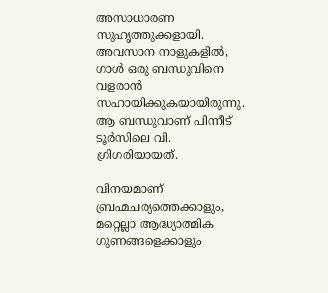അസാധാരണ സുഹൃത്തുക്കളായി. അവസാന നാളുകളില്‍, ഗാള്‍ ഒരു ബന്ധുവിനെ വളരാന്‍ സഹായിക്കുകയായിരുന്നു. ആ ബന്ധുവാണ് പിന്നീട് ടൂര്‍സിലെ വി. ഗ്രിഗരിയായത്.

വിനയമാണ് ബ്രഹ്മചര്യത്തെക്കാളും, മറ്റെല്ലാ ആദ്ധ്യാത്മിക ഗുണങ്ങളെക്കാളും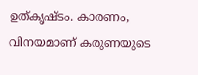ഉത്കൃഷ്ടം. കാരണം, വിനയമാണ് കരുണയുടെ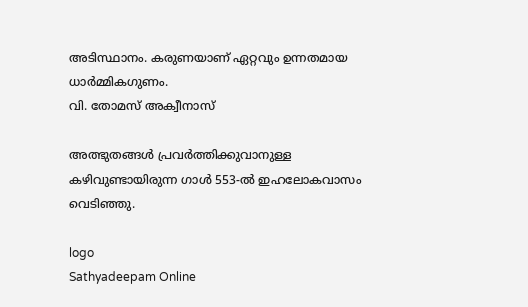അടിസ്ഥാനം. കരുണയാണ് ഏറ്റവും ഉന്നതമായ ധാര്‍മ്മികഗുണം.
വി. തോമസ് അക്വീനാസ്‌

അത്ഭുതങ്ങള്‍ പ്രവര്‍ത്തിക്കുവാനുള്ള കഴിവുണ്ടായിരുന്ന ഗാള്‍ 553-ല്‍ ഇഹലോകവാസം വെടിഞ്ഞു.

logo
Sathyadeepam Online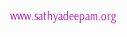www.sathyadeepam.org